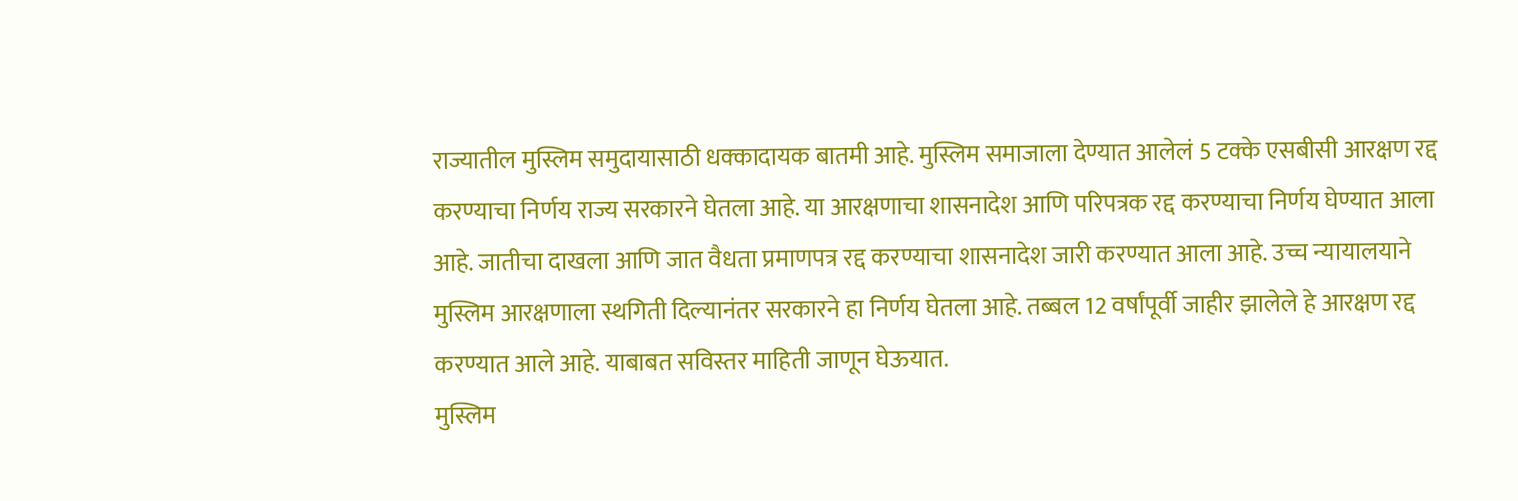राज्यातील मुस्लिम समुदायासाठी धक्कादायक बातमी आहे. मुस्लिम समाजाला देण्यात आलेलं 5 टक्के एसबीसी आरक्षण रद्द करण्याचा निर्णय राज्य सरकारने घेतला आहे. या आरक्षणाचा शासनादेश आणि परिपत्रक रद्द करण्याचा निर्णय घेण्यात आला आहे. जातीचा दाखला आणि जात वैधता प्रमाणपत्र रद्द करण्याचा शासनादेश जारी करण्यात आला आहे. उच्च न्यायालयाने मुस्लिम आरक्षणाला स्थगिती दिल्यानंतर सरकारने हा निर्णय घेतला आहे. तब्बल 12 वर्षांपूर्वी जाहीर झालेले हे आरक्षण रद्द करण्यात आले आहे. याबाबत सविस्तर माहिती जाणून घेऊयात.
मुस्लिम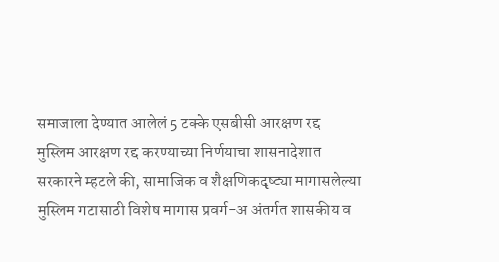समाजाला देण्यात आलेलं 5 टक्के एसबीसी आरक्षण रद्द
मुस्लिम आरक्षण रद्द करण्याच्या निर्णयाचा शासनादेशात सरकारने म्हटले की, सामाजिक व शैक्षणिकदृष्ट्या मागासलेल्या मुस्लिम गटासाठी विशेष मागास प्रवर्ग-अ अंतर्गत शासकीय व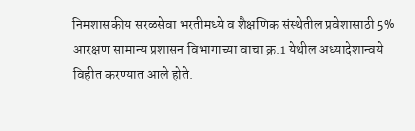निमशासकीय सरळसेवा भरतीमध्ये व शैक्षणिक संस्थेतील प्रवेशासाठी 5% आरक्षण सामान्य प्रशासन विभागाच्या वाचा क्र.1 येथील अध्यादेशान्वये विहीत करण्यात आले होते.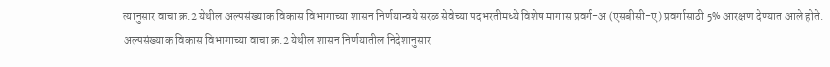त्यानुसार वाचा क्र.2 येथील अल्पसंख्याक विकास विभागाच्या शासन निर्णयान्वये सरळ सेवेच्या पदभरतीमध्ये विशेष मागास प्रवर्ग-अ (एसबीसी-ए) प्रवर्गासाठी 5% आरक्षण देण्यात आले होते.
अल्पसंख्याक विकास विभागाच्या वाचा क्र.2 येथील शासन निर्णयातील निदेशानुसार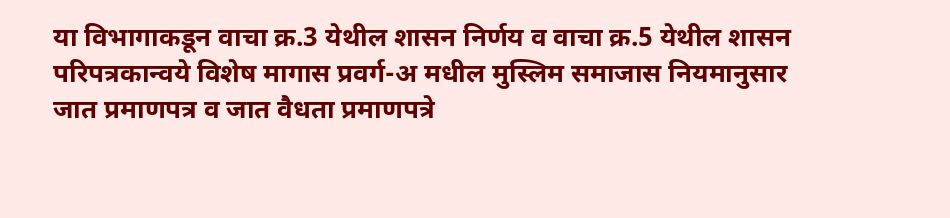या विभागाकडून वाचा क्र.3 येथील शासन निर्णय व वाचा क्र.5 येथील शासन परिपत्रकान्वये विशेष मागास प्रवर्ग-अ मधील मुस्लिम समाजास नियमानुसार जात प्रमाणपत्र व जात वैधता प्रमाणपत्रे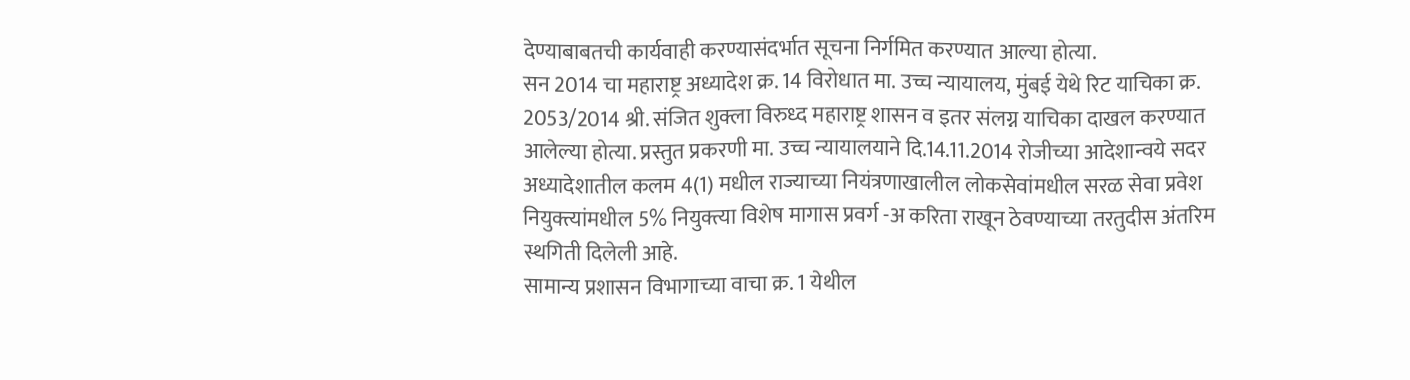देण्याबाबतची कार्यवाही करण्यासंदर्भात सूचना निर्गमित करण्यात आल्या होत्या.
सन 2014 चा महाराष्ट्र अध्यादेश क्र. 14 विरोधात मा. उच्च न्यायालय, मुंबई येथे रिट याचिका क्र. 2053/2014 श्री. संजित शुक्ला विरुध्द महाराष्ट्र शासन व इतर संलग्न याचिका दाखल करण्यात आलेल्या होत्या. प्रस्तुत प्रकरणी मा. उच्च न्यायालयाने दि.14.11.2014 रोजीच्या आदेशान्वये सदर अध्यादेशातील कलम 4(1) मधील राज्याच्या नियंत्रणाखालील लोकसेवांमधील सरळ सेवा प्रवेश नियुक्त्यांमधील 5% नियुक्त्या विशेष मागास प्रवर्ग -अ करिता राखून ठेवण्याच्या तरतुदीस अंतरिम स्थगिती दिलेली आहे.
सामान्य प्रशासन विभागाच्या वाचा क्र. 1 येथील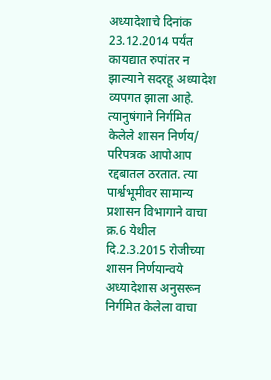अध्यादेशाचे दिनांक 23.12.2014 पर्यंत कायद्यात रुपांतर न झाल्याने सदरहू अध्यादेश व्यपगत झाला आहे. त्यानुषंगाने निर्गमित केलेले शासन निर्णय/ परिपत्रक आपोआप रद्दबातल ठरतात. त्या पार्श्वभूमीवर सामान्य प्रशासन विभागाने वाचा क्र.6 येथील दि.2.3.2015 रोजीच्या शासन निर्णयान्वये अध्यादेशास अनुसरून निर्गमित केलेला वाचा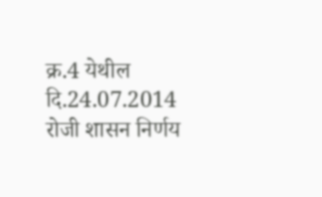क्र.4 येथील दि.24.07.2014 रोजी शासन निर्णय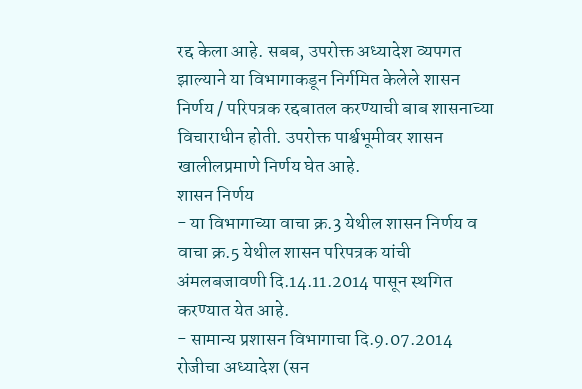रद्द केला आहे. सबब, उपरोक्त अध्यादेश व्यपगत झाल्याने या विभागाकडून निर्गमित केलेले शासन निर्णय / परिपत्रक रद्दबातल करण्याची बाब शासनाच्या विचाराधीन होती. उपरोक्त पार्श्वभूमीवर शासन खालीलप्रमाणे निर्णय घेत आहे.
शासन निर्णय
- या विभागाच्या वाचा क्र.3 येथील शासन निर्णय व वाचा क्र.5 येथील शासन परिपत्रक यांची अंमलबजावणी दि.14.11.2014 पासून स्थगित करण्यात येत आहे.
- सामान्य प्रशासन विभागाचा दि.9.07.2014 रोजीचा अध्यादेश (सन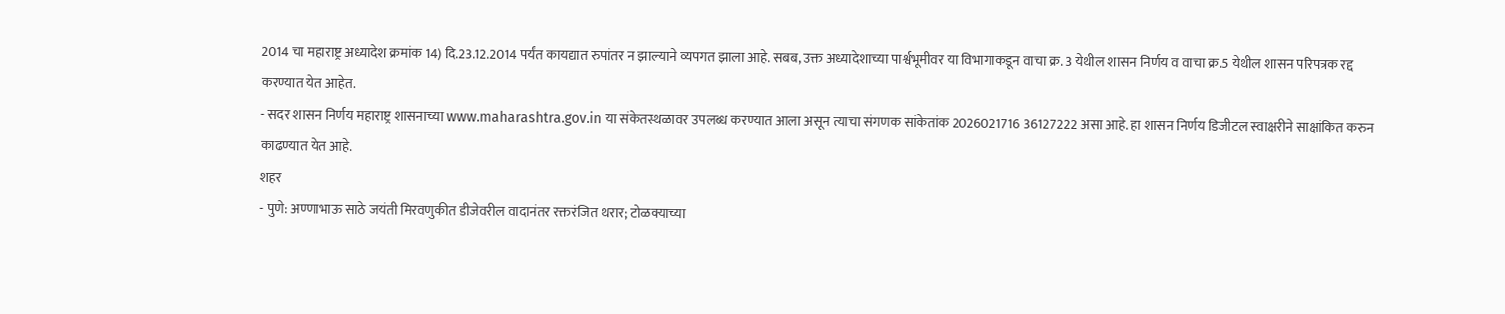2014 चा महाराष्ट्र अध्यादेश क्रमांक 14) दि.23.12.2014 पर्यंत कायद्यात रुपांतर न झाल्याने व्यपगत झाला आहे. सबब, उक्त अध्यादेशाच्या पार्श्वभूमीवर या विभागाकडून वाचा क्र. 3 येथील शासन निर्णय व वाचा क्र.5 येथील शासन परिपत्रक रद्द करण्यात येत आहेत.
- सदर शासन निर्णय महाराष्ट्र शासनाच्या www.maharashtra.gov.in या संकेतस्थळावर उपलब्ध करण्यात आला असून त्याचा संगणक सांकेतांक 2026021716 36127222 असा आहे. हा शासन निर्णय डिजीटल स्वाक्षरीने साक्षांकित करुन काढण्यात येत आहे.
शहर
- पुणे: अण्णाभाऊ साठे जयंती मिरवणुकीत डीजेवरील वादानंतर रक्तरंजित थरार; टोळक्याच्या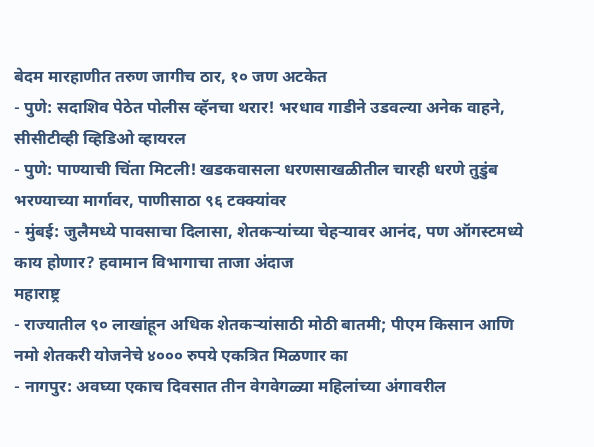बेदम मारहाणीत तरुण जागीच ठार, १० जण अटकेत
- पुणे: सदाशिव पेठेत पोलीस व्हॅनचा थरार! भरधाव गाडीने उडवल्या अनेक वाहने, सीसीटीव्ही व्हिडिओ व्हायरल
- पुणे: पाण्याची चिंता मिटली! खडकवासला धरणसाखळीतील चारही धरणे तुडुंब भरण्याच्या मार्गावर, पाणीसाठा ९६ टक्क्यांवर
- मुंबई: जुलैमध्ये पावसाचा दिलासा, शेतकऱ्यांच्या चेहऱ्यावर आनंद, पण ऑगस्टमध्ये काय होणार? हवामान विभागाचा ताजा अंदाज
महाराष्ट्र
- राज्यातील ९० लाखांहून अधिक शेतकऱ्यांसाठी मोठी बातमी; पीएम किसान आणि नमो शेतकरी योजनेचे ४००० रुपये एकत्रित मिळणार का
- नागपुर: अवघ्या एकाच दिवसात तीन वेगवेगळ्या महिलांच्या अंगावरील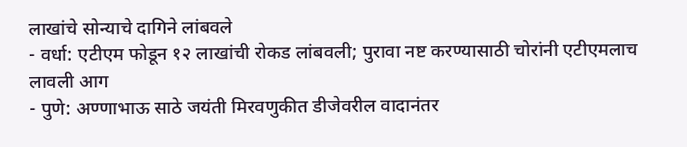लाखांचे सोन्याचे दागिने लांबवले
- वर्धा: एटीएम फोडून १२ लाखांची रोकड लांबवली; पुरावा नष्ट करण्यासाठी चोरांनी एटीएमलाच लावली आग
- पुणे: अण्णाभाऊ साठे जयंती मिरवणुकीत डीजेवरील वादानंतर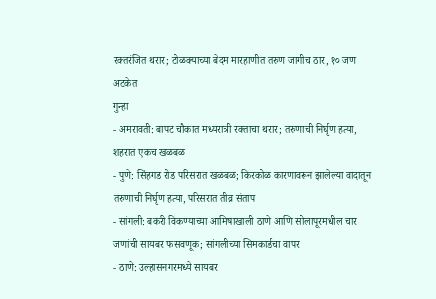रक्तरंजित थरार; टोळक्याच्या बेदम मारहाणीत तरुण जागीच ठार, १० जण अटकेत
गुन्हा
- अमरावती: बापट चौकात मध्यरात्री रक्ताचा थरार; तरुणाची निर्घृण हत्या, शहरात एकच खळबळ
- पुणे: सिंहगड रोड परिसरात खळबळ; किरकोळ कारणावरून झालेल्या वादातून तरुणाची निर्घृण हत्या, परिसरात तीव्र संताप
- सांगली: बकरी विकण्याच्या आमिषाखाली ठाणे आणि सोलापूरमधील चार जणांची सायबर फसवणूक; सांगलीच्या सिमकार्डचा वापर
- ठाणे: उल्हासनगरमध्ये सायबर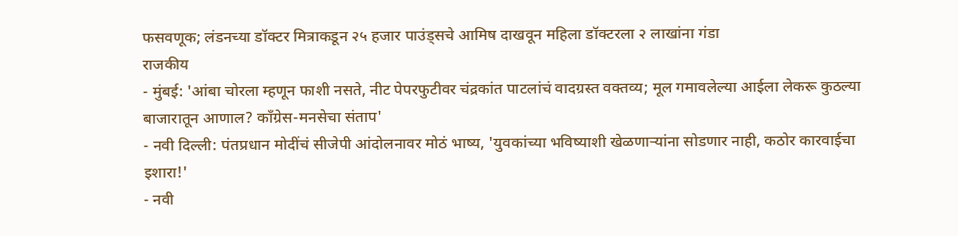फसवणूक; लंडनच्या डॉक्टर मित्राकडून २५ हजार पाउंड्सचे आमिष दाखवून महिला डॉक्टरला २ लाखांना गंडा
राजकीय
- मुंबई: 'आंबा चोरला म्हणून फाशी नसते, नीट पेपरफुटीवर चंद्रकांत पाटलांचं वादग्रस्त वक्तव्य; मूल गमावलेल्या आईला लेकरू कुठल्या बाजारातून आणाल? काँग्रेस-मनसेचा संताप'
- नवी दिल्ली: पंतप्रधान मोदींचं सीजेपी आंदोलनावर मोठं भाष्य, 'युवकांच्या भविष्याशी खेळणाऱ्यांना सोडणार नाही, कठोर कारवाईचा इशारा!'
- नवी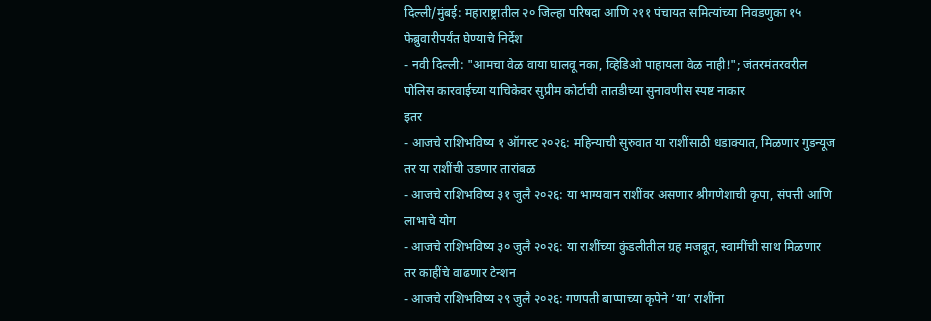दिल्ली/मुंबई: महाराष्ट्रातील २० जिल्हा परिषदा आणि २११ पंचायत समित्यांच्या निवडणुका १५ फेब्रुवारीपर्यंत घेण्याचे निर्देश
- नवी दिल्ली: "आमचा वेळ वाया घालवू नका, व्हिडिओ पाहायला वेळ नाही!"; जंतरमंतरवरील पोलिस कारवाईच्या याचिकेवर सुप्रीम कोर्टाची तातडीच्या सुनावणीस स्पष्ट नाकार
इतर
- आजचे राशिभविष्य १ ऑगस्ट २०२६: महिन्याची सुरुवात या राशींसाठी धडाक्यात, मिळणार गुडन्यूज तर या राशींची उडणार तारांबळ
- आजचे राशिभविष्य ३१ जुलै २०२६: या भाग्यवान राशींवर असणार श्रीगणेशाची कृपा, संपत्ती आणि लाभाचे योग
- आजचे राशिभविष्य ३० जुलै २०२६: या राशींच्या कुंडलीतील ग्रह मजबूत, स्वामींची साथ मिळणार तर काहींचे वाढणार टेन्शन
- आजचे राशिभविष्य २९ जुलै २०२६: गणपती बाप्पाच्या कृपेने ‘या’ राशींना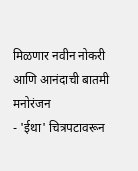मिळणार नवीन नोकरी आणि आनंदाची बातमी
मनोरंजन
- 'ईथा' चित्रपटावरून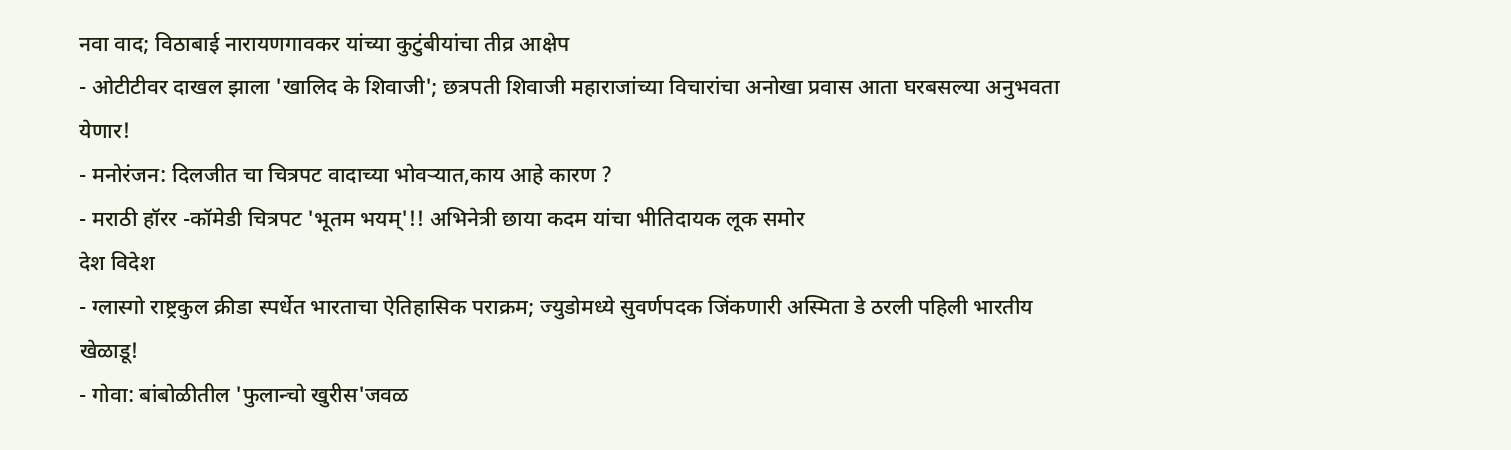नवा वाद; विठाबाई नारायणगावकर यांच्या कुटुंबीयांचा तीव्र आक्षेप
- ओटीटीवर दाखल झाला 'खालिद के शिवाजी'; छत्रपती शिवाजी महाराजांच्या विचारांचा अनोखा प्रवास आता घरबसल्या अनुभवता येणार!
- मनोरंजन: दिलजीत चा चित्रपट वादाच्या भोवऱ्यात,काय आहे कारण ?
- मराठी हॉरर -कॉमेडी चित्रपट 'भूतम भयम्'!! अभिनेत्री छाया कदम यांचा भीतिदायक लूक समोर
देश विदेश
- ग्लास्गो राष्ट्रकुल क्रीडा स्पर्धेत भारताचा ऐतिहासिक पराक्रम; ज्युडोमध्ये सुवर्णपदक जिंकणारी अस्मिता डे ठरली पहिली भारतीय खेळाडू!
- गोवा: बांबोळीतील 'फुलान्चो खुरीस'जवळ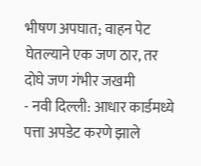भीषण अपघात; वाहन पेट घेतल्याने एक जण ठार, तर दोघे जण गंभीर जखमी
- नवी दिल्ली: आधार कार्डमध्ये पत्ता अपडेट करणे झाले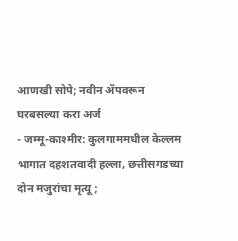आणखी सोपे; नवीन ॲपवरून घरबसल्या करा अर्ज
- जम्मू-काश्मीर: कुलगाममधील केल्लम भागात दहशतवादी हल्ला, छत्तीसगडच्या दोन मजुरांचा मृत्यू;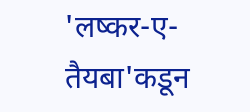'लष्कर-ए-तैयबा'कडून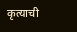कृत्याची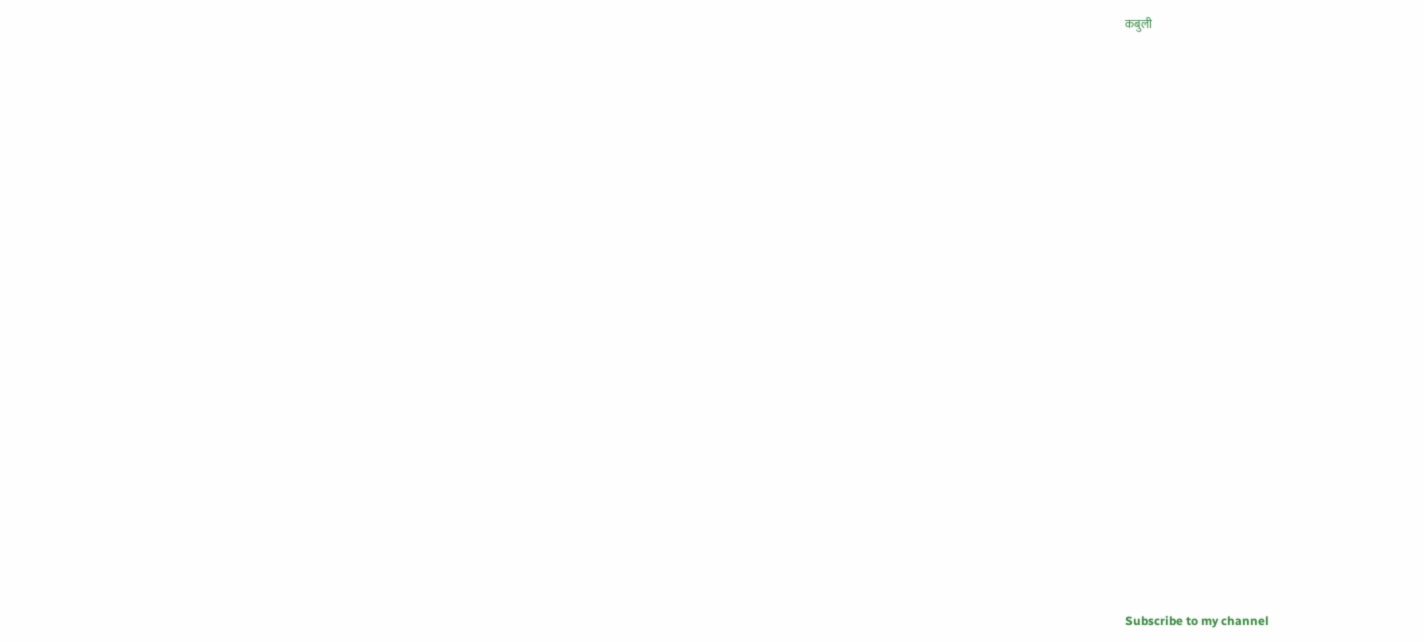कबुली




























Subscribe to my channel